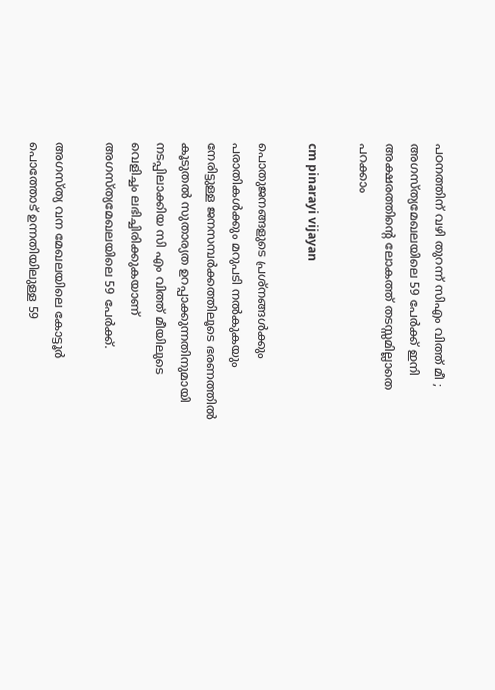പഠനത്തിന് വഴി തുറന്ന് സിഎം വിത്ത് മീ ; അഗസ്ത്യമേഖലയിലെ 59 പേർക്ക് ഇനി അക്ഷരത്തിന്റെ ലോകത്ത് തടസ്സമില്ലാതെ പറക്കാം

cm pinarayi vijayan

പൊതുജനങ്ങളുടെ പ്രശ്നങ്ങൾക്കും പരാതികൾക്കും മറുപടി നൽകുകയും നേരിട്ടുള്ള ജനസമ്പർക്കത്തിലൂടെ ഭരണത്തിൽ കൂടുതൽ സുതാര്യത ഉറപ്പാക്കുന്നതിനുമായി നടപ്പിലാക്കിയ സി എം വിത്ത് മീയിലുടെ വെളിച്ചം ലഭിച്ചിരിക്കുകയാണ് അഗസ്ത്യമേഖലയിലെ 59 പേർക്ക്.

അഗസ്ത്യ വന മേഖലയിലെ കോട്ടൂർ പൊത്തോട് ഉന്നതിയിലുള്ള 59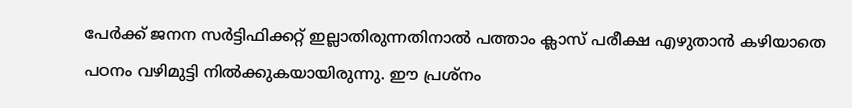പേർക്ക് ജനന സർട്ടിഫിക്കറ്റ് ഇല്ലാതിരുന്നതിനാൽ പത്താം ക്ലാസ് പരീക്ഷ എഴുതാൻ കഴിയാതെ പഠനം വഴിമുട്ടി നിൽക്കുകയായിരുന്നു. ഈ പ്രശ്നം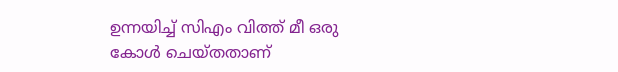ഉന്നയിച്ച് സിഎം വിത്ത് മീ ഒരു കോൾ ചെയ്തതാണ്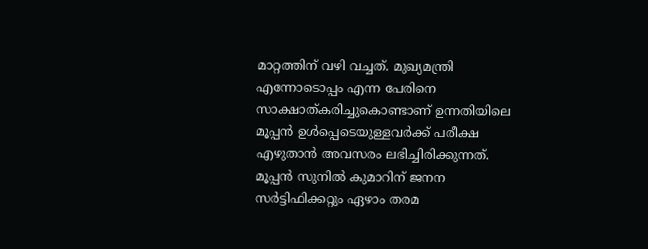മാറ്റത്തിന് വഴി വച്ചത്. മുഖ്യമന്ത്രി എന്നോടൊപ്പം എന്ന പേരിനെ സാക്ഷാത്കരിച്ചുകൊണ്ടാണ് ഉന്നതിയിലെ മൂപ്പൻ ഉൾപ്പെടെയുള്ളവർക്ക് പരീക്ഷ എഴുതാൻ അവസരം ലഭിച്ചിരിക്കുന്നത്. മൂപ്പൻ സുനിൽ കുമാറിന് ജനന സർട്ടിഫിക്കറ്റും ഏഴാം തരമ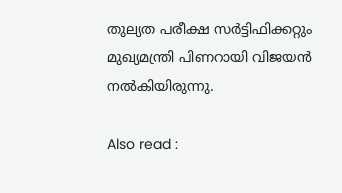തുല്യത പരീക്ഷ സർട്ടിഫിക്കറ്റും മുഖ്യമന്ത്രി പിണറായി വിജയൻ നൽകിയിരുന്നു.

Also read :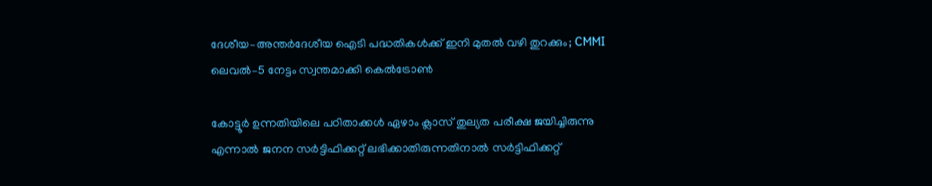ദേശീയ–അന്തർദേശീയ ഐടി പദ്ധതികൾക്ക് ഇനി മുതല്‍ വഴി തുറക്കും; CMMI ലെവൽ–5 നേട്ടം സ്വന്തമാക്കി കെൽട്രോണ്‍

കോട്ടൂർ ഉന്നതിയിലെ പഠിതാക്കൾ ഏഴാം ക്ലാസ് തുല്യത പരീക്ഷ ജയിച്ചിരുന്നു എന്നാൽ ജനന സർട്ടിഫിക്കറ്റ് ലഭിക്കാതിരുന്നതിനാൽ സർട്ടിഫിക്കറ്റ്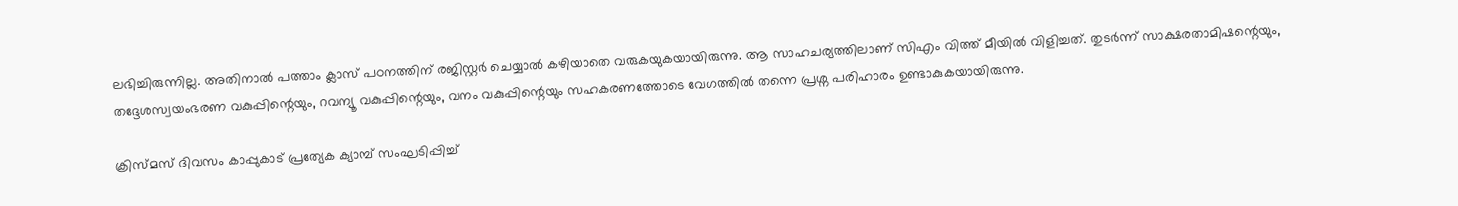ലഭിച്ചിരുന്നില്ല. അതിനാൽ പത്താം ക്ലാസ് പഠനത്തിന് രജിസ്റ്റർ ചെയ്യാൽ കഴിയാതെ വരുകയുകയായിരുന്നു. ആ സാഹചര്യത്തിലാണ് സിഎം വിത്ത് മീയിൽ വിളിച്ചത്. തുടർന്ന് സാക്ഷരതാമിഷന്റെയും, തദ്ദേശസ്വയംഭരണ വകുപ്പിന്റെയും, റവന്യൂ വകുപ്പിന്റെയും, വനം വകുപ്പിന്റെയും സഹകരണത്തോടെ വേഗത്തിൽ തന്നെ പ്രശ്ന പരിഹാരം ഉണ്ടാകുകയായിരുന്നു.

ക്രിസ്മസ് ദിവസം കാപ്പുകാട് പ്രത്യേക ക്യാമ്പ് സംഘടിപ്പിച്ച്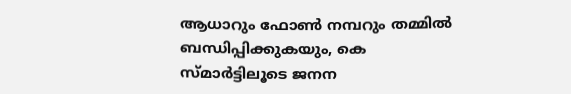ആധാറും ഫോൺ നമ്പറും തമ്മിൽ ബന്ധിപ്പിക്കുകയും, കെ സ്മാർട്ടിലൂടെ ജനന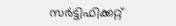സർട്ടിഫിക്കറ്റ്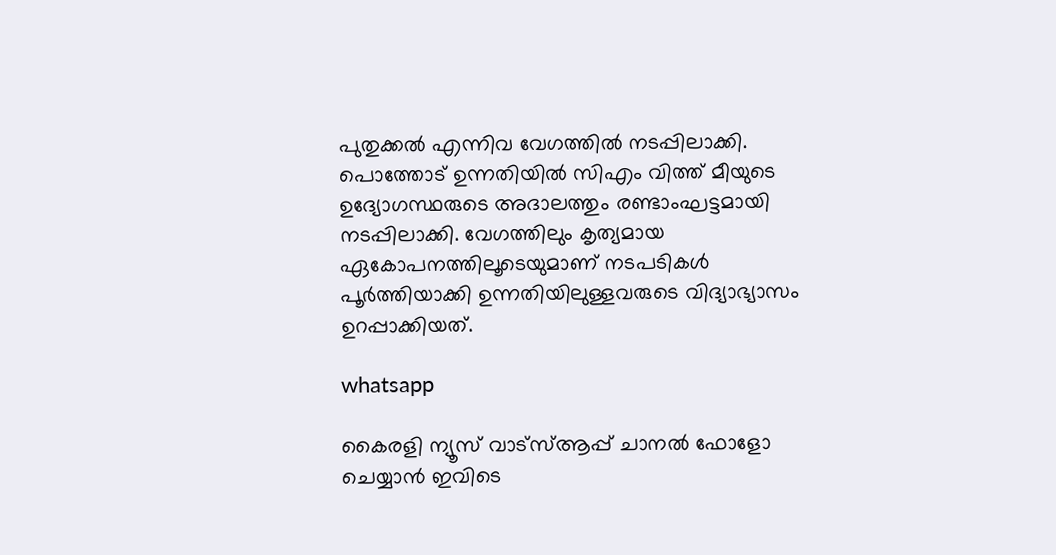പുതുക്കൽ എന്നിവ വേഗത്തിൽ നടപ്പിലാക്കി. പൊത്തോട് ഉന്നതിയിൽ സിഎം വിത്ത് മീയുടെ ഉദ്യോഗസ്ഥരുടെ അദാലത്തും രണ്ടാംഘട്ടമായി നടപ്പിലാക്കി. വേഗത്തിലും കൃത്യമായ ഏകോപനത്തിലൂടെയുമാണ് നടപടികൾ പൂർത്തിയാക്കി ഉന്നതിയിലുള്ളവരുടെ വിദ്യാഭ്യാസം ഉറപ്പാക്കിയത്.

whatsapp

കൈരളി ന്യൂസ് വാട്‌സ്ആപ്പ് ചാനല്‍ ഫോളോ ചെയ്യാന്‍ ഇവിടെ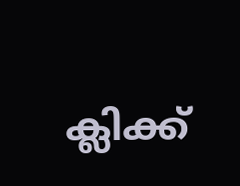ക്ലിക്ക്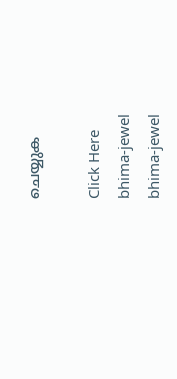ചെയ്യുക

Click Here
bhima-jewel
bhima-jewel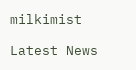milkimist

Latest News